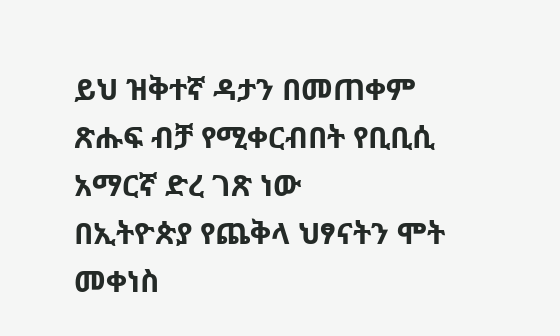ይህ ዝቅተኛ ዳታን በመጠቀም ጽሑፍ ብቻ የሚቀርብበት የቢቢሲ አማርኛ ድረ ገጽ ነው
በኢትዮጵያ የጨቅላ ህፃናትን ሞት መቀነስ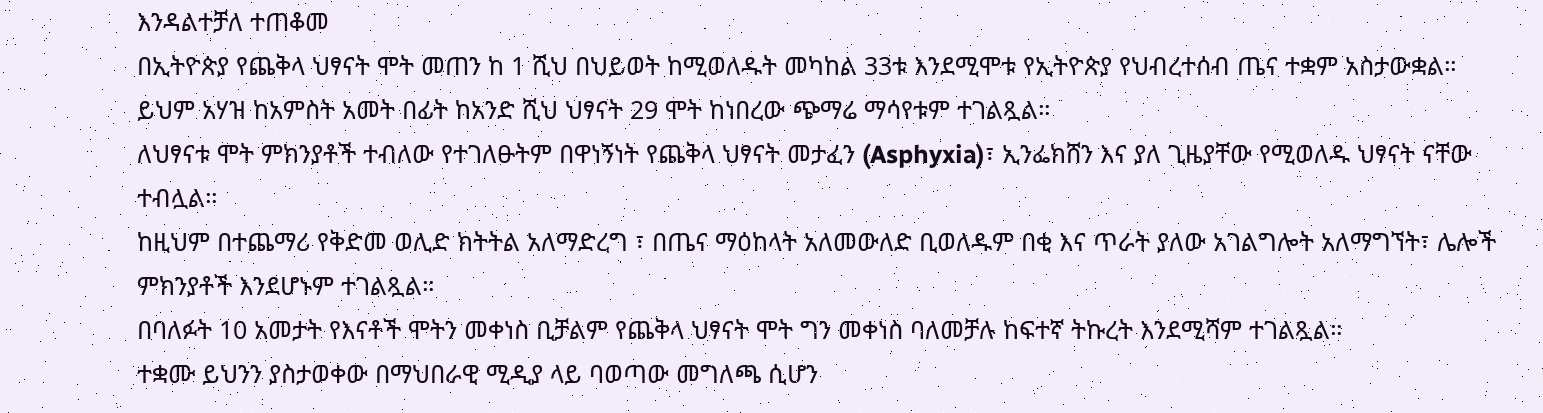እንዳልተቻለ ተጠቆመ
በኢትዮጵያ የጨቅላ ህፃናት ሞት መጠን ከ 1 ሺህ በህይወት ከሚወለዱት መካከል 33ቱ እንደሚሞቱ የኢትዮጵያ የህብረተሰብ ጤና ተቋም አስታውቋል።
ይህም አሃዝ ከአምስት አመት በፊት ከአንድ ሺህ ህፃናት 29 ሞት ከነበረው ጭማሬ ማሳየቱም ተገልጿል።
ለህፃናቱ ሞት ምክንያቶች ተብለው የተገለፁትም በዋነኝነት የጨቅላ ህፃናት መታፈን (Asphyxia)፣ ኢንፌክሸን እና ያለ ጊዜያቸው የሚወለዱ ህፃናት ናቸው ተብሏል።
ከዚህም በተጨማሪ የቅድመ ወሊድ ክትትል አለማድረግ ፣ በጤና ማዕከላት አለመውለድ ቢወለዱም በቂ እና ጥራት ያለው አገልግሎት አለማግኘት፣ ሌሎች ምክንያቶች እንደሆኑም ተገልጿል።
በባለፉት 10 አመታት የእናቶች ሞትን መቀነስ ቢቻልም የጨቅላ ህፃናት ሞት ግን መቀነስ ባለመቻሉ ከፍተኛ ትኩረት እንደሚሻም ተገልጿል።
ተቋሙ ይህንን ያስታወቀው በማህበራዊ ሚዲያ ላይ ባወጣው መግለጫ ሲሆን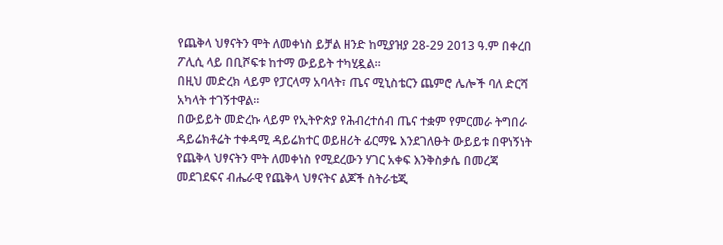የጨቅላ ህፃናትን ሞት ለመቀነስ ይቻል ዘንድ ከሚያዝያ 28-29 2013 ዓ.ም በቀረበ ፖሊሲ ላይ በቢሾፍቱ ከተማ ውይይት ተካሂዷል።
በዚህ መድረክ ላይም የፓርላማ አባላት፣ ጤና ሚኒስቴርን ጨምሮ ሌሎች ባለ ድርሻ አካላት ተገኝተዋል።
በውይይት መድረኩ ላይም የኢትዮጵያ የሕብረተሰብ ጤና ተቋም የምርመራ ትግበራ ዳይሬክቶሬት ተቀዳሚ ዳይሬክተር ወይዘሪት ፊርማዬ እንደገለፁት ውይይቱ በዋነኝነት የጨቅላ ህፃናትን ሞት ለመቀነስ የሚደረውን ሃገር አቀፍ እንቅስቃሴ በመረጃ መደገደፍና ብሔራዊ የጨቅላ ህፃናትና ልጆች ስትራቴጂ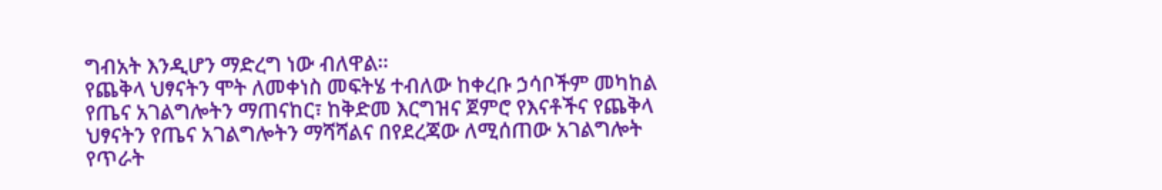ግብአት እንዲሆን ማድረግ ነው ብለዋል።
የጨቅላ ህፃናትን ሞት ለመቀነስ መፍትሄ ተብለው ከቀረቡ ኃሳቦችም መካከል የጤና አገልግሎትን ማጠናከር፣ ከቅድመ እርግዝና ጀምሮ የእናቶችና የጨቅላ ህፃናትን የጤና አገልግሎትን ማሻሻልና በየደረጃው ለሚሰጠው አገልግሎት የጥራት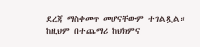ደረጃ ማስቀመጥ መሆናቸውም ተገልጿል። ከዚህም በተጨማሪ ከህክምና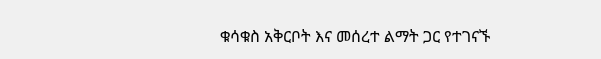ቁሳቁስ አቅርቦት እና መሰረተ ልማት ጋር የተገናኙ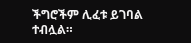ችግሮችም ሊፈቱ ይገባል ተብሏል።